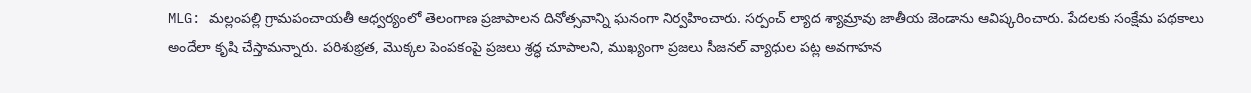MLG: మల్లంపల్లి గ్రామపంచాయతీ ఆధ్వర్యంలో తెలంగాణ ప్రజాపాలన దినోత్సవాన్ని ఘనంగా నిర్వహించారు. సర్పంచ్ ల్యాద శ్యామ్రావు జాతీయ జెండాను ఆవిష్కరించారు. పేదలకు సంక్షేమ పథకాలు అందేలా కృషి చేస్తామన్నారు. పరిశుభ్రత, మొక్కల పెంపకంపై ప్రజలు శ్రద్ధ చూపాలని, ముఖ్యంగా ప్రజలు సీజనల్ వ్యాధుల పట్ల అవగాహన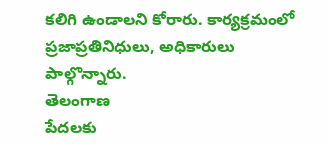కలిగి ఉండాలని కోరారు. కార్యక్రమంలో ప్రజాప్రతినిధులు, అధికారులు పాల్గొన్నారు.
తెలంగాణ
పేదలకు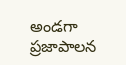అండగా ప్రజాపాలన